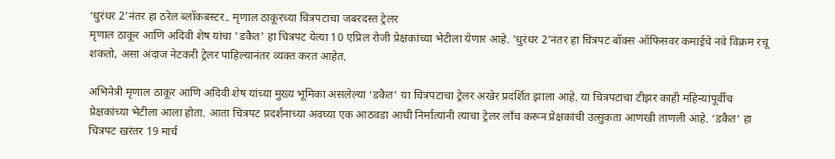‘धुरंधर 2’नंतर हा ठरेल ब्लॉकबस्टर.. मृणाल ठाकूरच्या चित्रपटाचा जबरदस्त ट्रेलर
मृणाल ठाकूर आणि अदिवी शेष यांचा 'डकैत' हा चित्रपट येत्या 10 एप्रिल रोजी प्रेक्षकांच्या भेटीला येणार आहे. 'धुरंधर 2'नंतर हा चित्रपट बॉक्स ऑफिसवर कमाईचे नवे विक्रम रचू शकतो, असा अंदाज नेटकरी ट्रेलर पाहिल्यानंतर व्यक्त करत आहेत.

अभिनेत्री मृणाल ठाकूर आणि अदिवी शेष यांच्या मुख्य भूमिका असलेल्या ‘डकैत’ या चित्रपटाचा ट्रेलर अखेर प्रदर्शित झाला आहे. या चित्रपटाचा टीझर काही महिन्यांपूर्वीच प्रेक्षकांच्या भेटीला आला होता. आता चित्रपट प्रदर्शनाच्या अवघ्या एक आठवडा आधी निर्मात्यांनी त्याचा ट्रेलर लाँच करून प्रेक्षकांची उत्सुकता आणखी ताणली आहे. ‘डकैत’ हा चित्रपट खरंतर 19 मार्च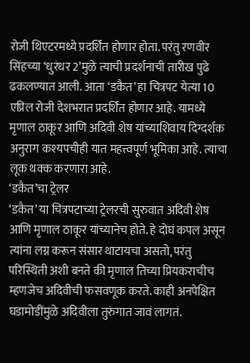रोजी थिएटरमध्ये प्रदर्शित होणार होता. परंतु रणवीर सिंहच्या ‘धुरंधर 2’मुळे त्याची प्रदर्शनाची तारीख पुढे ढकलण्यात आली. आता ‘डकैत’ हा चित्रपट येत्या 10 एप्रिल रोजी देशभरात प्रदर्शित होणार आहे. यामध्ये मृणाल ठाकूर आणि अदिवी शेष यांच्याशिवाय दिग्दर्शक अनुराग कश्यपचीही यात महत्त्वपूर्ण भूमिका आहे. त्याचा लूक थक्क करणारा आहे.
‘डकैत’चा ट्रेलर
‘डकैत’ या चित्रपटाच्या ट्रेलरची सुरुवात अदिवी शेष आणि मृणाल ठाकूर यांच्यानेच होते. हे दोघं कपल असून त्यांना लग्न करून संसार थाटायचा असतो, परंतु परिस्थिती अशी बनते की मृणाल तिच्या प्रियकराचीच म्हणजेच अदिवीची फसवणूक करते. काही अनपेक्षित घडामोडींमुळे अदिवीला तुरुंगात जावं लागतं.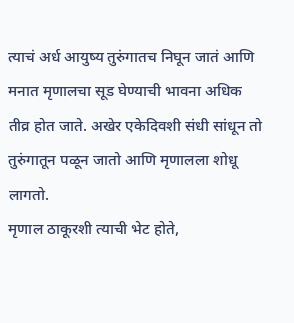त्याचं अर्ध आयुष्य तुरुंगातच निघून जातं आणि मनात मृणालचा सूड घेण्याची भावना अधिक तीव्र होत जाते. अखेर एकेदिवशी संधी सांधून तो तुरुंगातून पळून जातो आणि मृणालला शोधू लागतो.
मृणाल ठाकूरशी त्याची भेट होते,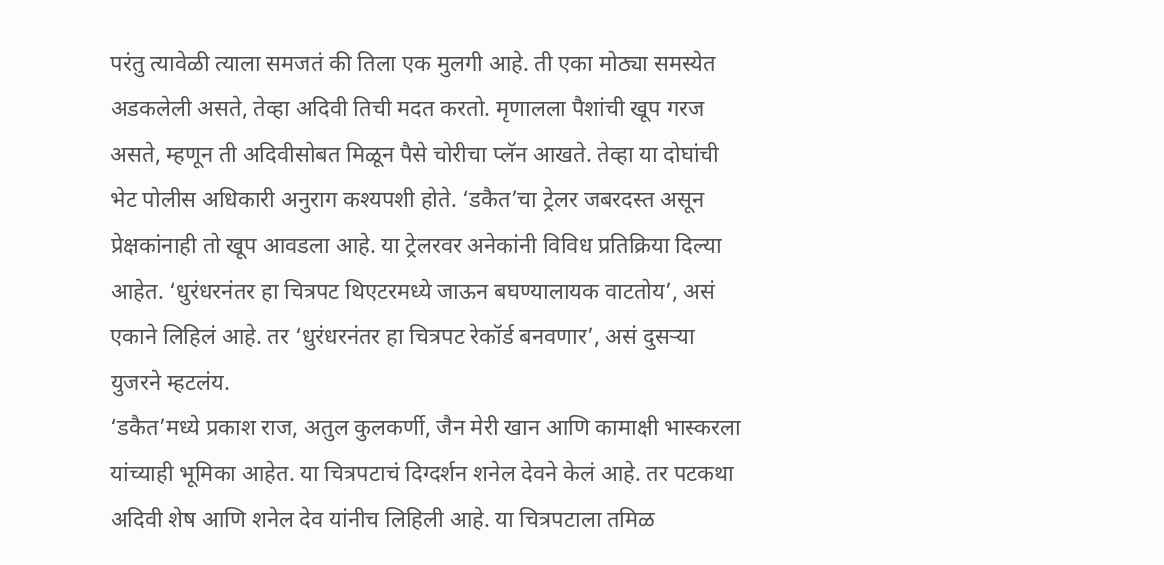परंतु त्यावेळी त्याला समजतं की तिला एक मुलगी आहे. ती एका मोठ्या समस्येत अडकलेली असते, तेव्हा अदिवी तिची मदत करतो. मृणालला पैशांची खूप गरज असते, म्हणून ती अदिवीसोबत मिळून पैसे चोरीचा प्लॅन आखते. तेव्हा या दोघांची भेट पोलीस अधिकारी अनुराग कश्यपशी होते. ‘डकैत’चा ट्रेलर जबरदस्त असून प्रेक्षकांनाही तो खूप आवडला आहे. या ट्रेलरवर अनेकांनी विविध प्रतिक्रिया दिल्या आहेत. ‘धुरंधरनंतर हा चित्रपट थिएटरमध्ये जाऊन बघण्यालायक वाटतोय’, असं एकाने लिहिलं आहे. तर ‘धुरंधरनंतर हा चित्रपट रेकॉर्ड बनवणार’, असं दुसऱ्या युजरने म्हटलंय.
‘डकैत’मध्ये प्रकाश राज, अतुल कुलकर्णी, जैन मेरी खान आणि कामाक्षी भास्करला यांच्याही भूमिका आहेत. या चित्रपटाचं दिग्दर्शन शनेल देवने केलं आहे. तर पटकथा अदिवी शेष आणि शनेल देव यांनीच लिहिली आहे. या चित्रपटाला तमिळ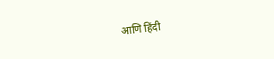आणि हिंदी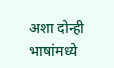अशा दोन्ही भाषांमध्ये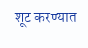शूट करण्यात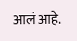आलं आहे.